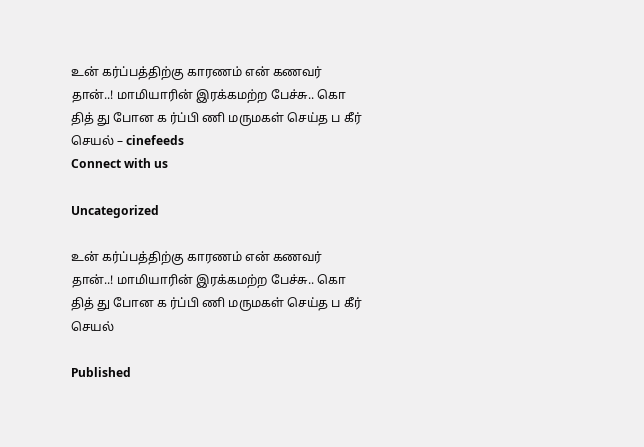உன் கர்ப்பத்திற்கு காரணம் என் கணவர் தான்..! மாமியாரின் இரக்கமற்ற பேச்சு.. கொ தித் து போன க ர்ப்பி ணி மருமகள் செய்த ப கீர் செயல் – cinefeeds
Connect with us

Uncategorized

உன் கர்ப்பத்திற்கு காரணம் என் கணவர் தான்..! மாமியாரின் இரக்கமற்ற பேச்சு.. கொ தித் து போன க ர்ப்பி ணி மருமகள் செய்த ப கீர் செயல்

Published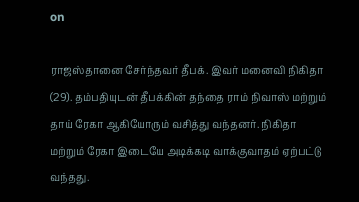on

ராஜஸ்தானை சேர்ந்தவர் தீபக். இவர் மனைவி நிகிதா (29). தம்பதியுடன் தீபக்கின் தந்தை ராம் நிவாஸ் மற்றும் தாய் ரேகா ஆகியோரும் வசித்து வந்தனர். நிகிதா மற்றும் ரேகா இடையே அடிக்கடி வாக்குவாதம் ஏற்பட்டு வந்தது.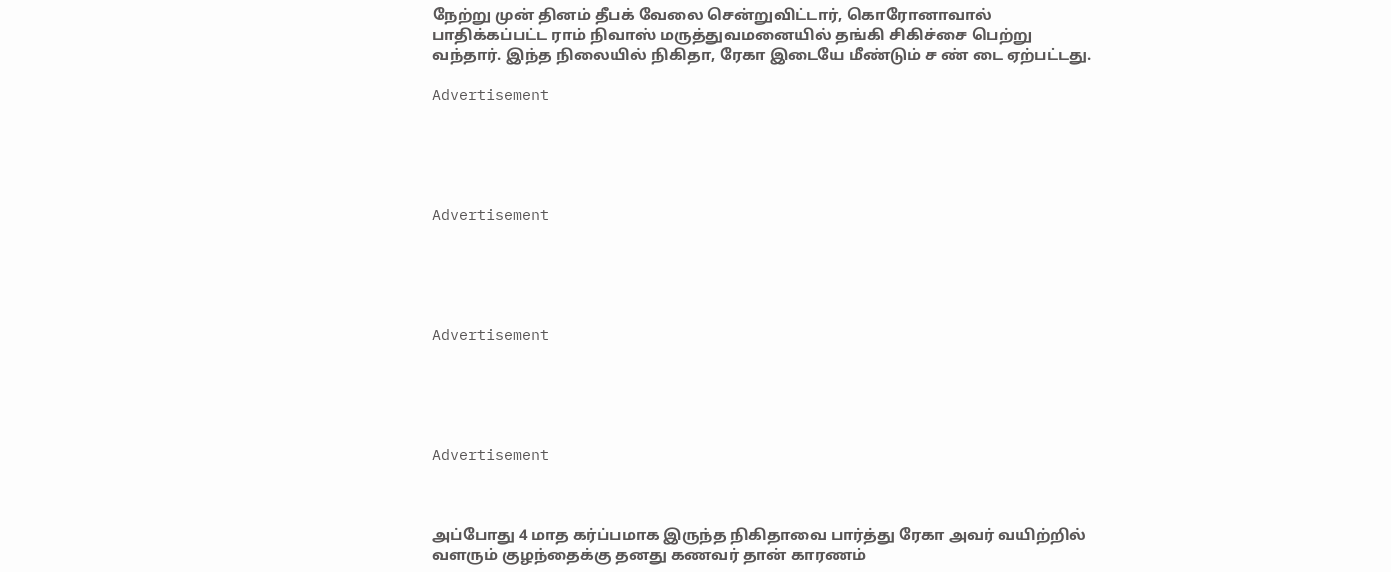நேற்று முன் தினம் தீபக் வேலை சென்றுவிட்டார், கொரோனாவால் பாதிக்கப்பட்ட ராம் நிவாஸ் மருத்துவமனையில் தங்கி சிகிச்சை பெற்று வந்தார். இந்த நிலையில் நிகிதா, ரேகா இடையே மீண்டும் ச ண் டை ஏற்பட்டது.

Advertisement





Advertisement





Advertisement





Advertisement



அப்போது 4 மாத கர்ப்பமாக இருந்த நிகிதாவை பார்த்து ரேகா அவர் வயிற்றில் வளரும் குழந்தைக்கு தனது கணவர் தான் காரணம்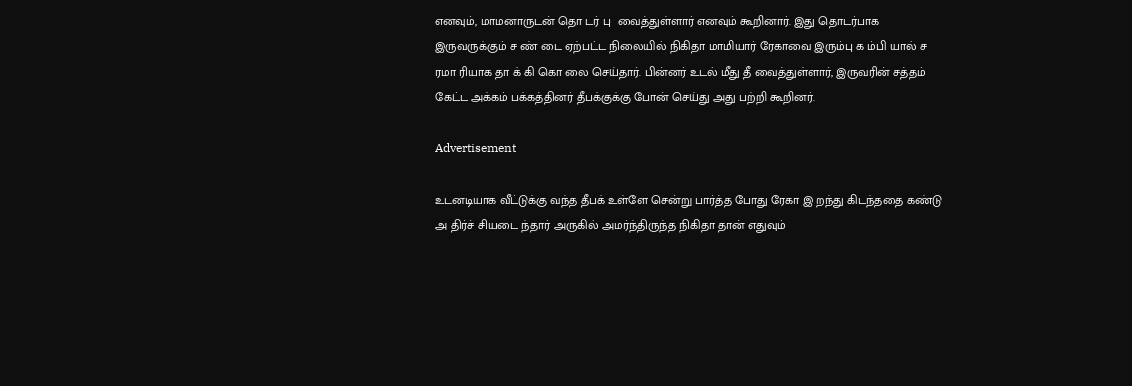எனவும், மாமனாருடன் தொ டர் பு  வைத்துள்ளார் எனவும் கூறினார். இது தொடர்பாக இருவருக்கும் ச ண் டை ஏற்பட்ட நிலையில் நிகிதா மாமியார் ரேகாவை இரும்பு க ம்பி யால் ச ரமா ரியாக தா க் கி கொ லை செய்தார். பின்னர் உடல் மீது தீ வைத்துள்ளார், இருவரின் சத்தம் கேட்ட அக்கம் பக்கத்தினர் தீபக்குக்கு போன் செய்து அது பற்றி கூறினர்.

Advertisement

உடனடியாக வீட்டுக்கு வந்த தீபக் உள்ளே சென்று பார்த்த போது ரேகா இ றந்து கிடந்ததை கண்டு அ திர்ச் சியடை ந்தார் அருகில் அமர்ந்திருந்த நிகிதா தான் எதுவும்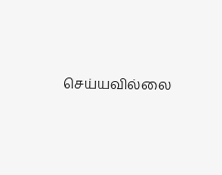செய்யவில்லை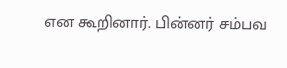என கூறினார். பின்னர் சம்பவ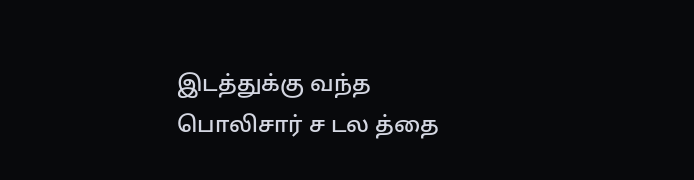இடத்துக்கு வந்த பொலிசார் ச டல த்தை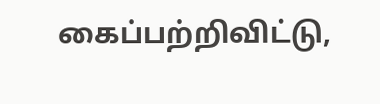கைப்பற்றிவிட்டு,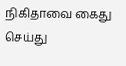நிகிதாவை கைது செய்து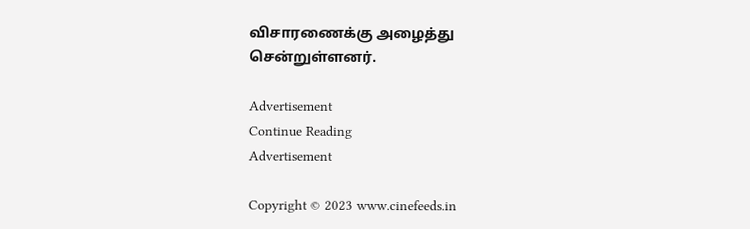விசாரணைக்கு அழைத்து சென்றுள்ளனர்.

Advertisement
Continue Reading
Advertisement

Copyright © 2023 www.cinefeeds.in